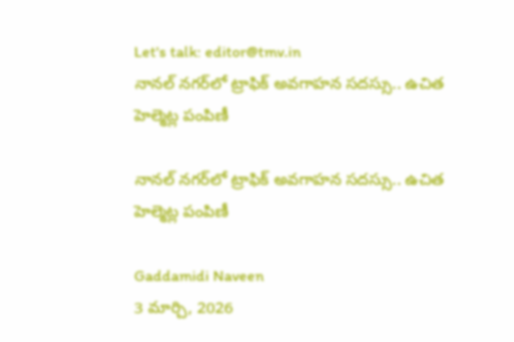Let's talk: editor@tmv.in
నానల్ నగర్‌లో ట్రాఫిక్ అవగాహన సదస్సు.. ఉచిత హెల్మెట్ల పంపిణీ

నానల్ నగర్‌లో ట్రాఫిక్ అవగాహన సదస్సు.. ఉచిత హెల్మెట్ల పంపిణీ

Gaddamidi Naveen
3 మార్చి, 2026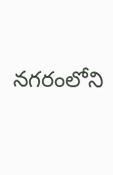నగరంలోని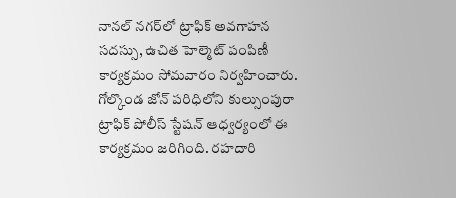నానల్ నగర్‌‌లో ట్రాఫిక్ అవగాహన సదస్సు, ఉచిత హెల్మెట్ పంపిణీ కార్యక్రమం సోమవారం నిర్వహించారు. గోల్కొండ జోన్ పరిధిలోని కుల్సుంపురా ట్రాఫిక్ పోలీస్ స్టేషన్ ఆధ్వర్యంలో ఈ కార్యక్రమం జరిగింది. రహదారి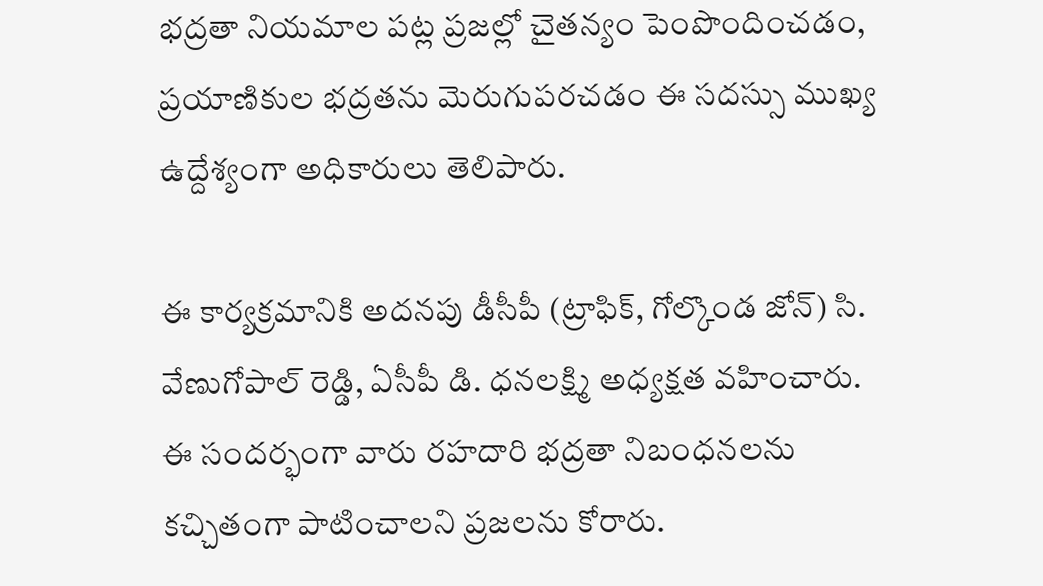భద్రతా నియమాల పట్ల ప్రజల్లో చైతన్యం పెంపొందించడం, ప్రయాణికుల భద్రతను మెరుగుపరచడం ఈ సదస్సు ముఖ్య ఉద్దేశ్యంగా అధికారులు తెలిపారు.

ఈ కార్యక్రమానికి అదనపు డీసీపీ (ట్రాఫిక్, గోల్కొండ జోన్) సి. వేణుగోపాల్ రెడ్డి, ఏసీపీ డి. ధనలక్ష్మి అధ్యక్షత వహించారు. ఈ సందర్భంగా వారు రహదారి భద్రతా నిబంధనలను కచ్చితంగా పాటించాలని ప్రజలను కోరారు.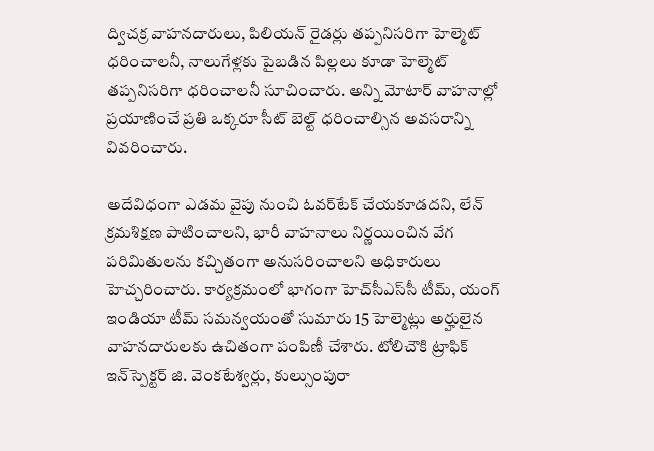ద్విచక్ర వాహనదారులు, పిలియన్ రైడర్లు తప్పనిసరిగా హెల్మెట్ ధరించాలనీ, నాలుగేళ్లకు పైబడిన పిల్లలు కూడా హెల్మెట్ తప్పనిసరిగా ధరించాలనీ సూచించారు. అన్ని మోటార్ వాహనాల్లో ప్రయాణించే ప్రతి ఒక్కరూ సీట్ బెల్ట్ ధరించాల్సిన అవసరాన్ని వివరించారు.

అదేవిధంగా ఎడమ వైపు నుంచి ఓవర్‌టేక్ చేయకూడదని, లేన్ క్రమశిక్షణ పాటించాలని, భారీ వాహనాలు నిర్ణయించిన వేగ పరిమితులను కచ్చితంగా అనుసరించాలని అధికారులు హెచ్చరించారు. కార్యక్రమంలో భాగంగా హెచ్‌సీఎస్‌సీ టీమ్, యంగ్ ఇండియా టీమ్ సమన్వయంతో సుమారు 15 హెల్మెట్లు అర్హులైన వాహనదారులకు ఉచితంగా పంపిణీ చేశారు. టోలిచౌకి ట్రాఫిక్ ఇన్‌స్పెక్టర్ జి. వెంకటేశ్వర్లు, కుల్సుంపురా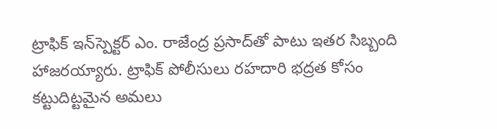ట్రాఫిక్ ఇన్‌స్పెక్టర్ ఎం. రాజేంద్ర ప్రసాద్‌తో పాటు ఇతర సిబ్బంది హాజరయ్యారు. ట్రాఫిక్ పోలీసులు రహదారి భద్రత కోసం కట్టుదిట్టమైన అమలు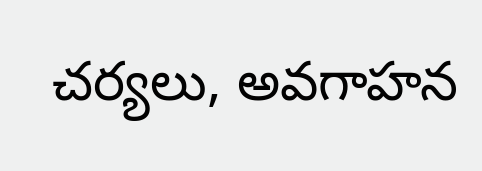చర్యలు, అవగాహన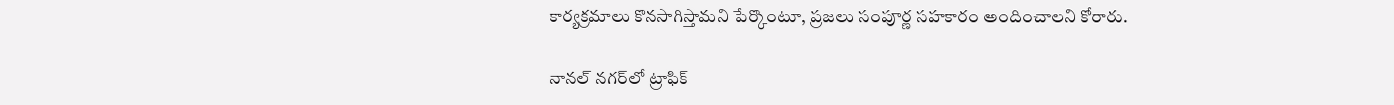కార్యక్రమాలు కొనసాగిస్తామని పేర్కొంటూ, ప్రజలు సంపూర్ణ సహకారం అందించాలని కోరారు.

నానల్ నగర్‌లో ట్రాఫిక్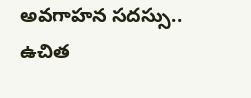అవగాహన సదస్సు.. ఉచిత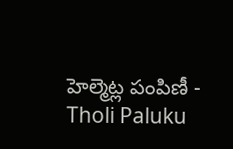హెల్మెట్ల పంపిణీ - Tholi Paluku